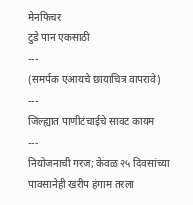मेनफिचर
टुडे पान एकसाठी
---
(समर्पक एआयचे छायाचित्र वापरावे)
---
जिल्ह्यात पाणीटंचाईचे सावट कायम
---
नियोजनाची गरज; केवळ २५ दिवसांच्या पावसानेही खरीप हंगाम तरला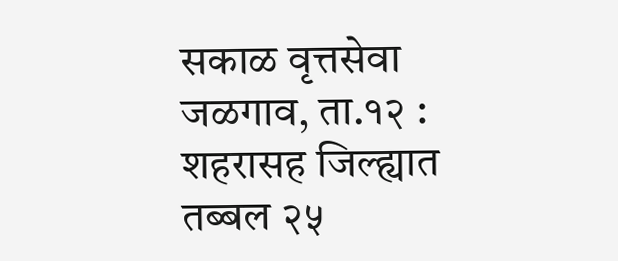सकाळ वृत्तसेवा
जळगाव, ता.१२ : शहरासह जिल्ह्यात तब्बल २५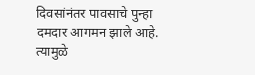दिवसांनंतर पावसाचे पुन्हा दमदार आगमन झाले आहे. त्यामुळे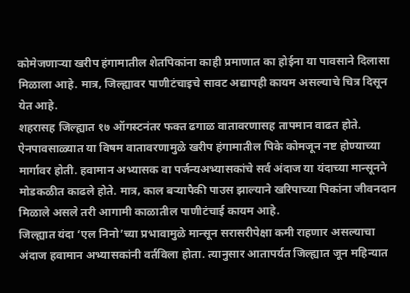कोमेजणाऱ्या खरीप हंगामातील शेतपिकांना काही प्रमाणात का होईना या पावसाने दिलासा मिळाला आहे. मात्र, जिल्ह्यावर पाणीटंचाइचे सावट अद्यापही कायम असल्याचे चित्र दिसून येत आहे.
शहरासह जिल्ह्यात १७ ऑगस्टनंतर फक्त ढगाळ वातावरणासह तापमान वाढत होते. ऐनपावसाळ्यात या विषम वातावरणामुळे खरीप हंगामातील पिके कोमजून नष्ट होण्याच्या मार्गावर होती. हवामान अभ्यासक वा पर्जन्यअभ्यासकांचे सर्व अंदाज या यंदाच्या मान्सूनने मोडकळीत काढले होते. मात्र, काल बऱ्यापैकी पाउस झाल्याने खरिपाच्या पिकांना जीवनदान मिळाले असले तरी आगामी काळातील पाणीटंचाई कायम आहे.
जिल्ह्यात यंदा ‘एल निनो’च्या प्रभावामुळे मान्सून सरासरीपेक्षा कमी राहणार असल्याचा अंदाज हवामान अभ्यासकांनी वर्तविला होता. त्यानुसार आतापर्यत जिल्ह्यात जून महिन्यात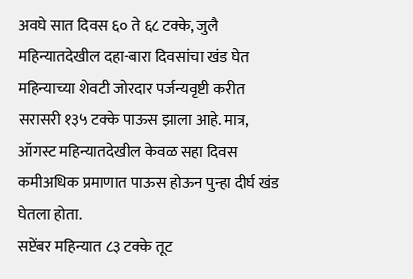अवघे सात दिवस ६० ते ६८ टक्के, जुलै महिन्यातदेखील दहा-बारा दिवसांचा खंड घेत महिन्याच्या शेवटी जोरदार पर्जन्यवृष्टी करीत सरासरी १३५ टक्के पाऊस झाला आहे. मात्र, ऑगस्ट महिन्यातदेखील केवळ सहा दिवस कमीअधिक प्रमाणात पाऊस होऊन पुन्हा दीर्घ खंड घेतला होता.
सप्टेंबर महिन्यात ८३ टक्के तूट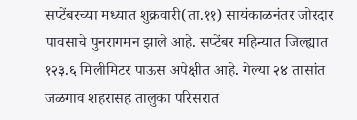सप्टेंबरच्या मध्यात शुक्रवारी(ता.११) सायंकाळनंतर जोरदार पावसाचे पुनरागमन झाले आहे. सप्टेंबर महिन्यात जिल्ह्यात १२३.६ मिलीमिटर पाऊस अपेक्षीत आहे. गेल्या २४ तासांत जळगाव शहरासह तालुका परिसरात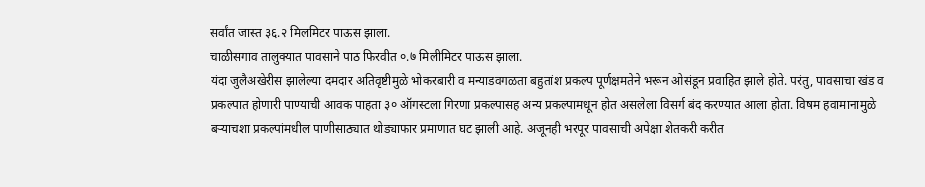सर्वांत जास्त ३६.२ मिलमिटर पाऊस झाला.
चाळीसगाव तालुक्यात पावसाने पाठ फिरवीत ०.७ मिलीमिटर पाऊस झाला.
यंदा जुलैअखेरीस झालेल्या दमदार अतिवृष्टीमुळे भोकरबारी व मन्याडवगळता बहुतांश प्रकल्प पूर्णक्षमतेने भरून ओसंडून प्रवाहित झाले होते. परंतु, पावसाचा खंड व प्रकल्पात होणारी पाण्याची आवक पाहता ३० ऑगस्टला गिरणा प्रकल्पासह अन्य प्रकल्पामधून होत असलेला विसर्ग बंद करण्यात आला होता. विषम हवामानामुळे बऱ्याचशा प्रकल्पांमधील पाणीसाठ्यात थोड्याफार प्रमाणात घट झाली आहे. अजूनही भरपूर पावसाची अपेक्षा शेतकरी करीत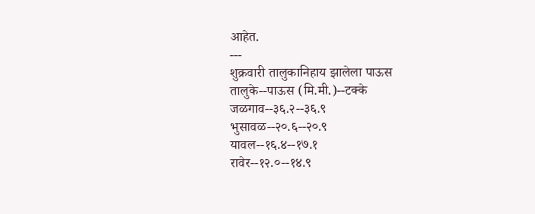आहेत.
---
शुक्रवारी तालुकानिहाय झालेला पाऊस
तालुके--पाऊस (मि.मी.)--टक्के
जळगाव--३६.२--३६.९
भुसावळ--२०.६--२०.९
यावल--१६.४--१७.१
रावेर--१२.०--१४.९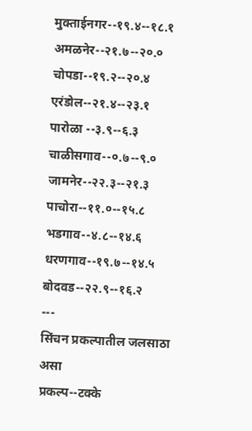मुक्ताईनगर--१९.४--१८.१
अमळनेर--२१.७--२०.०
चोपडा--१९.२--२०.४
एरंडोल--२१.४--२३.१
पारोळा --३.९--६.३
चाळीसगाव--०.७--९.०
जामनेर--२२.३--२१.३
पाचोरा--११.०--१५.८
भडगाव--४.८--१४.६
धरणगाव--१९.७--१४.५
बोदवड--२२.९--१६.२
---
सिंचन प्रकल्पातील जलसाठा असा
प्रकल्प--टक्के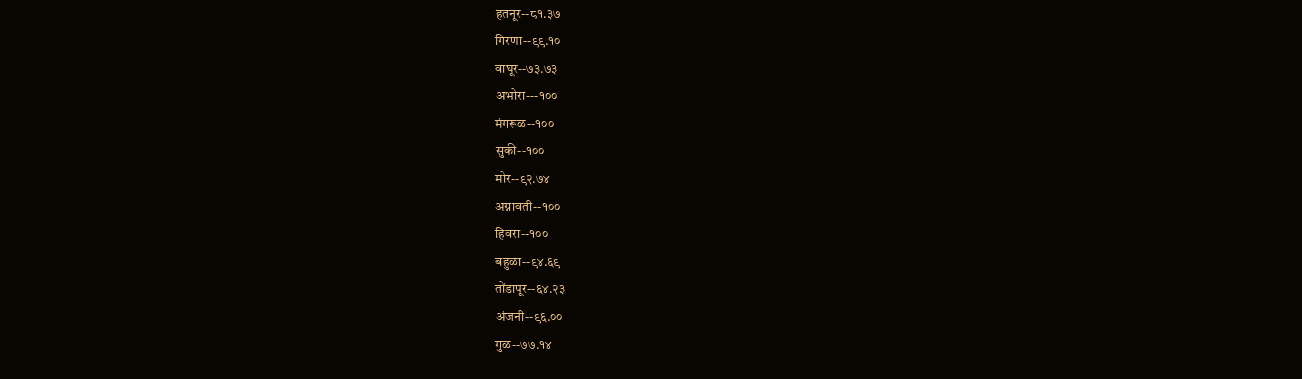हतनूर--८१.३७
गिरणा--९९.१०
वाघूर--७३.७३
अभोरा---१००
मंगरूळ--१००
सुकी--१००
मोर--९२.७४
अग्नावती--१००
हिवरा--१००
बहुळा--९४.६९
तोंडापूर--६४.२३
अंजनी--९६.००
गुळ--७७.१४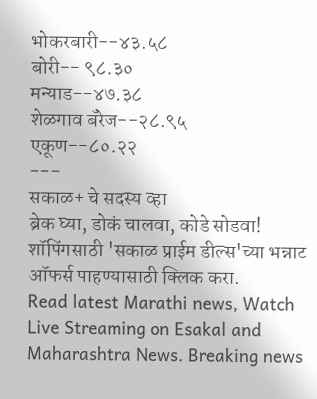भोकरबारी--४३.५८
बोरी-- ९८.३०
मन्याड--४७.३८
शेळगाव बॅरेज--२८.९५
एकूण--८०.२२
---
सकाळ+ चे सदस्य व्हा
ब्रेक घ्या, डोकं चालवा, कोडे सोडवा!
शॉपिंगसाठी 'सकाळ प्राईम डील्स'च्या भन्नाट ऑफर्स पाहण्यासाठी क्लिक करा.
Read latest Marathi news, Watch Live Streaming on Esakal and Maharashtra News. Breaking news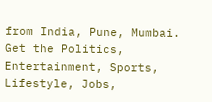from India, Pune, Mumbai. Get the Politics, Entertainment, Sports, Lifestyle, Jobs,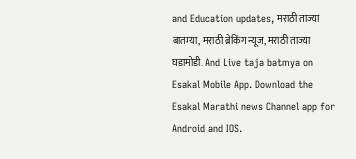and Education updates, मराठी ताज्या बातम्या, मराठी ब्रेकिंग न्यूज, मराठी ताज्या घडामोडी. And Live taja batmya on Esakal Mobile App. Download the Esakal Marathi news Channel app for Android and IOS.